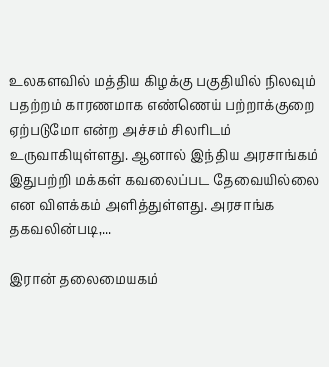உலகளவில் மத்திய கிழக்கு பகுதியில் நிலவும் பதற்றம் காரணமாக எண்ணெய் பற்றாக்குறை ஏற்படுமோ என்ற அச்சம் சிலரிடம் உருவாகியுள்ளது. ஆனால் இந்திய அரசாங்கம் இதுபற்றி மக்கள் கவலைப்பட தேவையில்லை என விளக்கம் அளித்துள்ளது. அரசாங்க தகவலின்படி,...

இரான் தலைமையகம்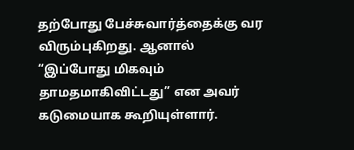தற்போது பேச்சுவார்த்தைக்கு வர விரும்புகிறது. ஆனால் “இப்போது மிகவும் தாமதமாகிவிட்டது” என அவர் கடுமையாக கூறியுள்ளார்.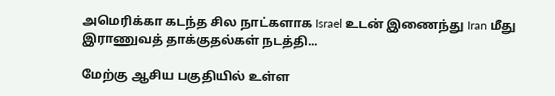அமெரிக்கா கடந்த சில நாட்களாக Israel உடன் இணைந்து Iran மீது இராணுவத் தாக்குதல்கள் நடத்தி...

மேற்கு ஆசிய பகுதியில் உள்ள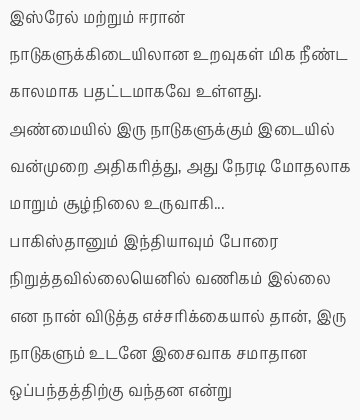இஸ்ரேல் மற்றும் ஈரான் நாடுகளுக்கிடையிலான உறவுகள் மிக நீண்ட காலமாக பதட்டமாகவே உள்ளது. அண்மையில் இரு நாடுகளுக்கும் இடையில் வன்முறை அதிகரித்து, அது நேரடி மோதலாக மாறும் சூழ்நிலை உருவாகி...
பாகிஸ்தானும் இந்தியாவும் போரை நிறுத்தவில்லையெனில் வணிகம் இல்லை என நான் விடுத்த எச்சரிக்கையால் தான், இரு நாடுகளும் உடனே இசைவாக சமாதான ஒப்பந்தத்திற்கு வந்தன என்று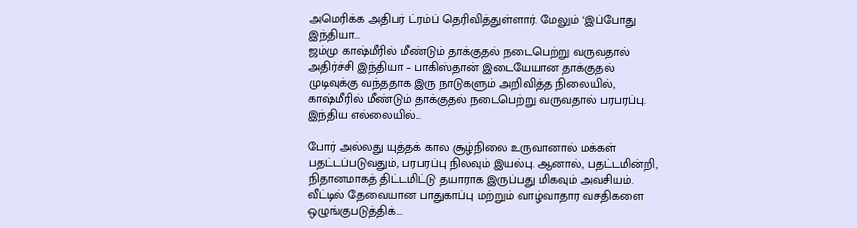அமெரிக்க அதிபர் ட்ரம்ப் தெரிவித்துள்ளார். மேலும் ‘இப்போது இந்தியா...
ஜம்மு காஷ்மீரில் மீண்டும் தாக்குதல் நடைபெற்று வருவதால் அதிர்ச்சி இந்தியா – பாகிஸ்தான் இடையேயான தாக்குதல் முடிவுக்கு வந்ததாக இரு நாடுகளும் அறிவித்த நிலையில், காஷ்மீரில் மீண்டும் தாக்குதல் நடைபெற்று வருவதால் பரபரப்பு. இந்திய எல்லையில்...

போர் அல்லது யுத்தக் கால சூழ்நிலை உருவானால் மக்கள் பதட்டப்படுவதும், பரபரப்பு நிலவும் இயல்பு. ஆனால், பதட்டமின்றி, நிதானமாகத் திட்டமிட்டு தயாராக இருப்பது மிகவும் அவசியம். வீட்டில் தேவையான பாதுகாப்பு மற்றும் வாழ்வாதார வசதிகளை ஒழுங்குபடுத்திக்...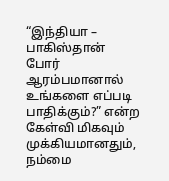“இந்தியா – பாகிஸ்தான் போர் ஆரம்பமானால் உங்களை எப்படி பாதிக்கும்?” என்ற கேள்வி மிகவும் முக்கியமானதும், நம்மை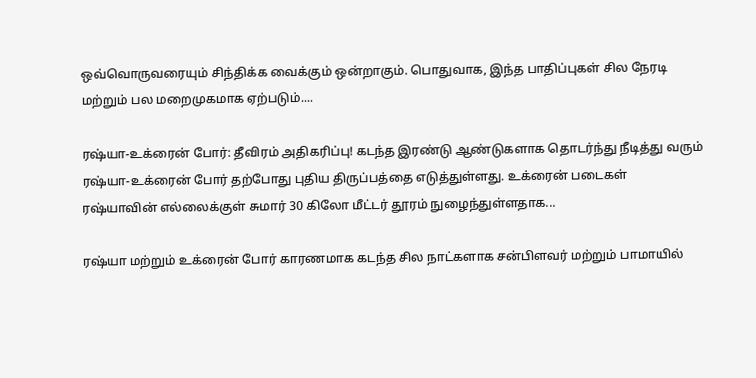ஒவ்வொருவரையும் சிந்திக்க வைக்கும் ஒன்றாகும். பொதுவாக, இந்த பாதிப்புகள் சில நேரடி மற்றும் பல மறைமுகமாக ஏற்படும்....

ரஷ்யா-உக்ரைன் போர்: தீவிரம் அதிகரிப்பு! கடந்த இரண்டு ஆண்டுகளாக தொடர்ந்து நீடித்து வரும் ரஷ்யா-உக்ரைன் போர் தற்போது புதிய திருப்பத்தை எடுத்துள்ளது. உக்ரைன் படைகள் ரஷ்யாவின் எல்லைக்குள் சுமார் 30 கிலோ மீட்டர் தூரம் நுழைந்துள்ளதாக...

ரஷ்யா மற்றும் உக்ரைன் போர் காரணமாக கடந்த சில நாட்களாக சன்பிளவர் மற்றும் பாமாயில்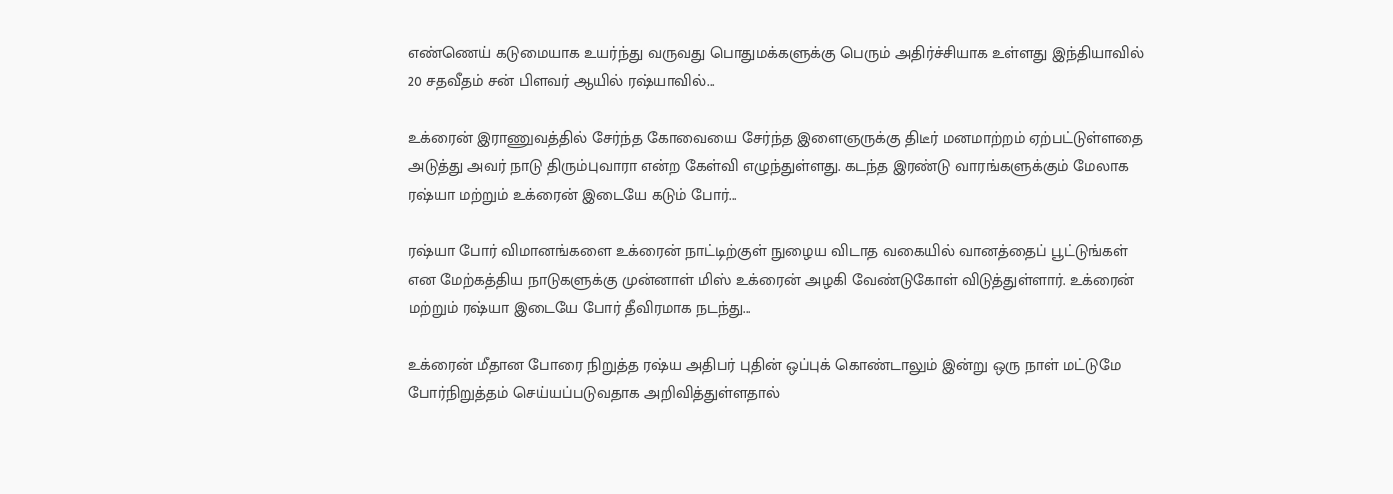எண்ணெய் கடுமையாக உயர்ந்து வருவது பொதுமக்களுக்கு பெரும் அதிர்ச்சியாக உள்ளது இந்தியாவில் 20 சதவீதம் சன் பிளவர் ஆயில் ரஷ்யாவில்...

உக்ரைன் இராணுவத்தில் சேர்ந்த கோவையை சேர்ந்த இளைஞருக்கு திடீர் மனமாற்றம் ஏற்பட்டுள்ளதை அடுத்து அவர் நாடு திரும்புவாரா என்ற கேள்வி எழுந்துள்ளது. கடந்த இரண்டு வாரங்களுக்கும் மேலாக ரஷ்யா மற்றும் உக்ரைன் இடையே கடும் போர்...

ரஷ்யா போர் விமானங்களை உக்ரைன் நாட்டிற்குள் நுழைய விடாத வகையில் வானத்தைப் பூட்டுங்கள் என மேற்கத்திய நாடுகளுக்கு முன்னாள் மிஸ் உக்ரைன் அழகி வேண்டுகோள் விடுத்துள்ளார். உக்ரைன் மற்றும் ரஷ்யா இடையே போர் தீவிரமாக நடந்து...

உக்ரைன் மீதான போரை நிறுத்த ரஷ்ய அதிபர் புதின் ஒப்புக் கொண்டாலும் இன்று ஒரு நாள் மட்டுமே போர்நிறுத்தம் செய்யப்படுவதாக அறிவித்துள்ளதால்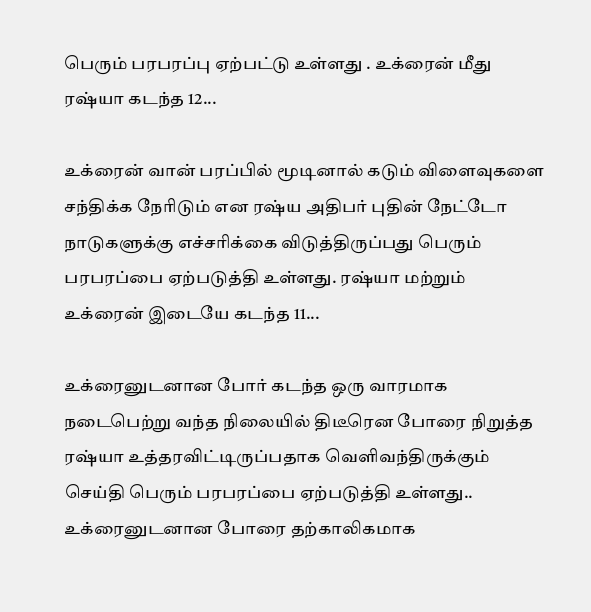பெரும் பரபரப்பு ஏற்பட்டு உள்ளது . உக்ரைன் மீது ரஷ்யா கடந்த 12...

உக்ரைன் வான் பரப்பில் மூடினால் கடும் விளைவுகளை சந்திக்க நேரிடும் என ரஷ்ய அதிபர் புதின் நேட்டோ நாடுகளுக்கு எச்சரிக்கை விடுத்திருப்பது பெரும் பரபரப்பை ஏற்படுத்தி உள்ளது. ரஷ்யா மற்றும் உக்ரைன் இடையே கடந்த 11...

உக்ரைனுடனான போர் கடந்த ஒரு வாரமாக நடைபெற்று வந்த நிலையில் திடீரென போரை நிறுத்த ரஷ்யா உத்தரவிட்டிருப்பதாக வெளிவந்திருக்கும் செய்தி பெரும் பரபரப்பை ஏற்படுத்தி உள்ளது.. உக்ரைனுடனான போரை தற்காலிகமாக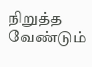நிறுத்த வேண்டும்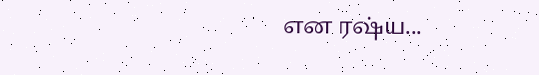என ரஷ்ய...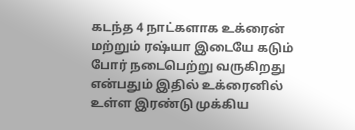கடந்த 4 நாட்களாக உக்ரைன் மற்றும் ரஷ்யா இடையே கடும் போர் நடைபெற்று வருகிறது என்பதும் இதில் உக்ரைனில் உள்ள இரண்டு முக்கிய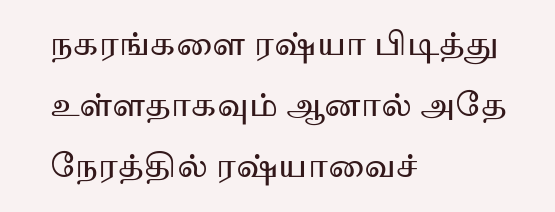நகரங்களை ரஷ்யா பிடித்து உள்ளதாகவும் ஆனால் அதே நேரத்தில் ரஷ்யாவைச்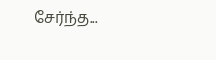சேர்ந்த...